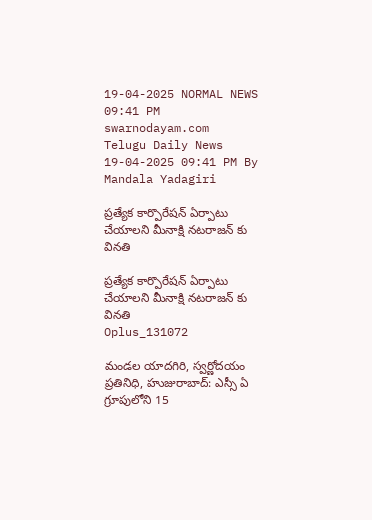19-04-2025 NORMAL NEWS 09:41 PM
swarnodayam.com
Telugu Daily News
19-04-2025 09:41 PM By Mandala Yadagiri

ప్రత్యేక కార్పొరేషన్ ఏర్పాటు చేయాలని మీనాక్షి నటరాజన్ కు వినతి

ప్రత్యేక కార్పొరేషన్ ఏర్పాటు చేయాలని మీనాక్షి నటరాజన్ కు వినతి
Oplus_131072

మండల యాదగిరి, స్వర్ణోదయం ప్రతినిధి, హుజురాబాద్: ఎస్సీ ఏ గ్రూపులోని 15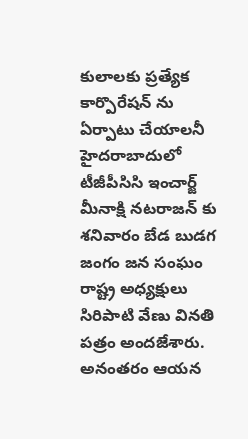కులాలకు ప్రత్యేక కార్పొరేషన్ ను ఏర్పాటు చేయాలనీ హైదరాబాదులో టీజీపీసిసి ఇంచార్జ్ మీనాక్షి నటరాజన్ కు శనివారం బేడ బుడగ జంగం జన సంఘం రాష్ట్ర అధ్యక్షులు సిరిపాటి వేణు వినతి పత్రం అందజేశారు. అనంతరం ఆయన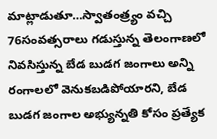మాట్లాడుతూ…స్వాతంత్ర్యం వచ్చి 76సంవత్సరాలు గడుస్తున్న తెలంగాణలో నివసిస్తున్న బేడ బుడగ జంగాలు అన్ని రంగాలలో వెనుకబడిపోయారని, బేడ బుడగ జంగాల అభ్యున్నతి కోసం ప్రత్యేక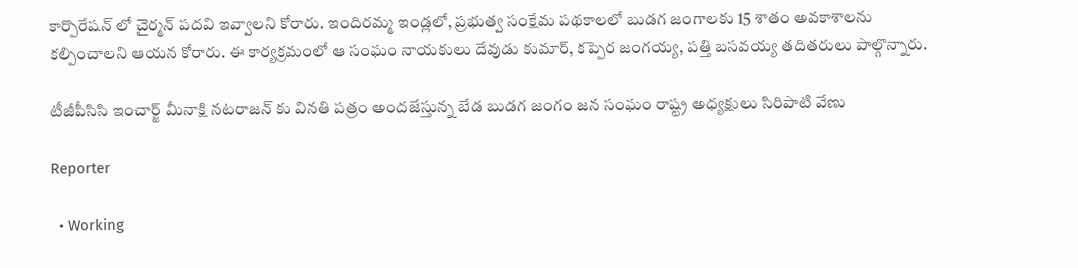కార్పొరేషన్ లో చైర్మన్ పదవి ఇవ్వాలని కోరారు. ఇందిరమ్మ ఇండ్లలో, ప్రభుత్వ సంక్షేమ పథకాలలో బుడగ జంగాలకు 15 శాతం అవకాశాలను కల్పించాలని ఆయన కోరారు. ఈ కార్యక్రమంలో ఆ సంఘం నాయకులు దేవుడు కుమార్, కప్పెర జంగయ్య, పత్తి బసవయ్య తదితరులు పాల్గొన్నారు.

టీజీపీసిసి ఇంచార్జ్ మీనాక్షి నటరాజన్ కు వినతి పత్రం అందజేస్తున్న బేడ బుడగ జంగం జన సంఘం రాష్ట్ర అధ్యక్షులు సిరిపాటి వేణు

Reporter

  • Working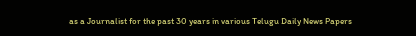as a Journalist for the past 30 years in various Telugu Daily News Papers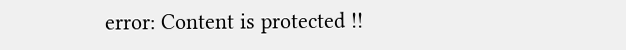error: Content is protected !!